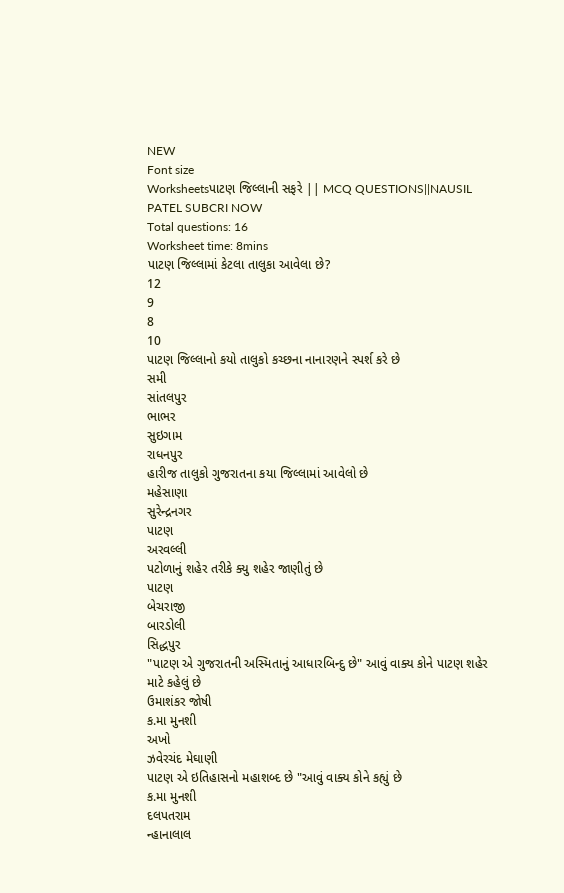NEW
Font size
Worksheetsપાટણ જિલ્લાની સફરે || MCQ QUESTIONS||NAUSIL PATEL SUBCRI NOW
Total questions: 16
Worksheet time: 8mins
પાટણ જિલ્લામાં કેટલા તાલુકા આવેલા છે?
12
9
8
10
પાટણ જિલ્લાનો કયો તાલુકો કચ્છના નાનારણને સ્પર્શ કરે છે
સમી
સાંતલપુર
ભાભર
સુઇગામ
રાધનપુર
હારીજ તાલુકો ગુજરાતના કયા જિલ્લામાં આવેલો છે
મહેસાણા
સુરેન્દ્રનગર
પાટણ
અરવલ્લી
પટોળાનું શહેર તરીકે ક્યુ શહેર જાણીતું છે
પાટણ
બેચરાજી
બારડોલી
સિદ્ધપુર
"પાટણ એ ગુજરાતની અસ્મિતાનું આધારબિન્દુ છે" આવું વાક્ય કોને પાટણ શહેર માટે કહેલું છે
ઉમાશંકર જોષી
ક.મા મુનશી
અખો
ઝવેરચંદ મેઘાણી
પાટણ એ ઇતિહાસનો મહાશબ્દ છે "આવું વાક્ય કોને કહ્યું છે
ક.મા મુનશી
દલપતરામ
ન્હાનાલાલ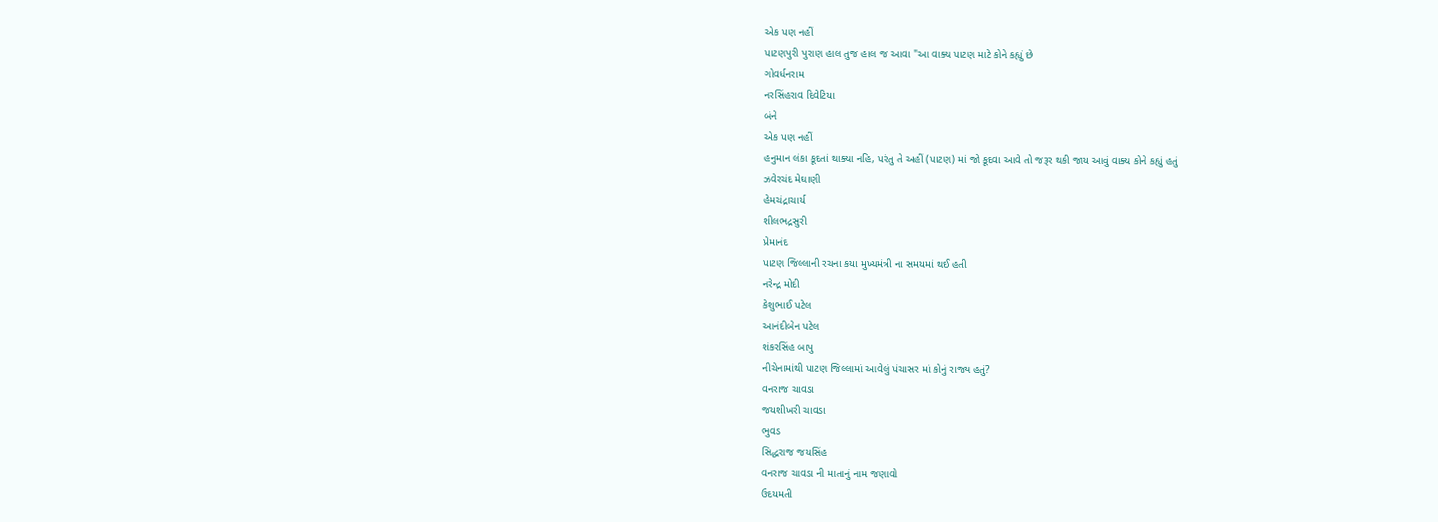એક પણ નહીં
પાટણપુરી પુરાણ હાલ તુજ હાલ જ આવા "આ વાક્ય પાટણ માટે કોને કહ્યું છે
ગોવર્ધનરામ
નરસિંહરાવ દિવેટિયા
બંને
એક પણ નહીં
હનુમાન લંકા કૂદતાં થાક્યા નહિ, પરંતુ તે અહીં (પાટણ) માં જો કૂદવા આવે તો જરૂર થકી જાય આવું વાક્ય કોને કહ્યું હતું
ઝવેરચંદ મેઘાણી
હેમચંદ્રાચાર્ય
શીલભદ્રસુરી
પ્રેમાનંદ
પાટણ જિલ્લાની રચના કયા મુખ્યમંત્રી ના સમયમાં થઈ હતી
નરેન્દ્ર મોદી
કેશુભાઈ પટેલ
આનંદીબેન પટેલ
શંકરસિંહ બાપુ
નીચેનામાંથી પાટણ જિલ્લામાં આવેલું પંચાસર માં કોનું રાજ્ય હતું?
વનરાજ ચાવડા
જયશીખરી ચાવડા
ભુવડ
સિદ્ધરાજ જયસિંહ
વનરાજ ચાવડા ની માતાનું નામ જણાવો
ઉદયમતી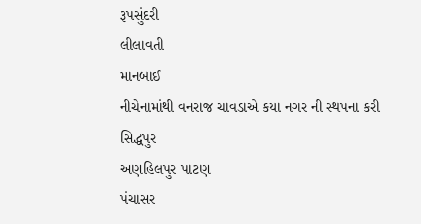રૂપસુંદરી
લીલાવતી
માનબાઈ
નીચેનામાંથી વનરાજ ચાવડાએ કયા નગર ની સ્થપના કરી
સિદ્ધપુર
અણહિલપુર પાટણ
પંચાસર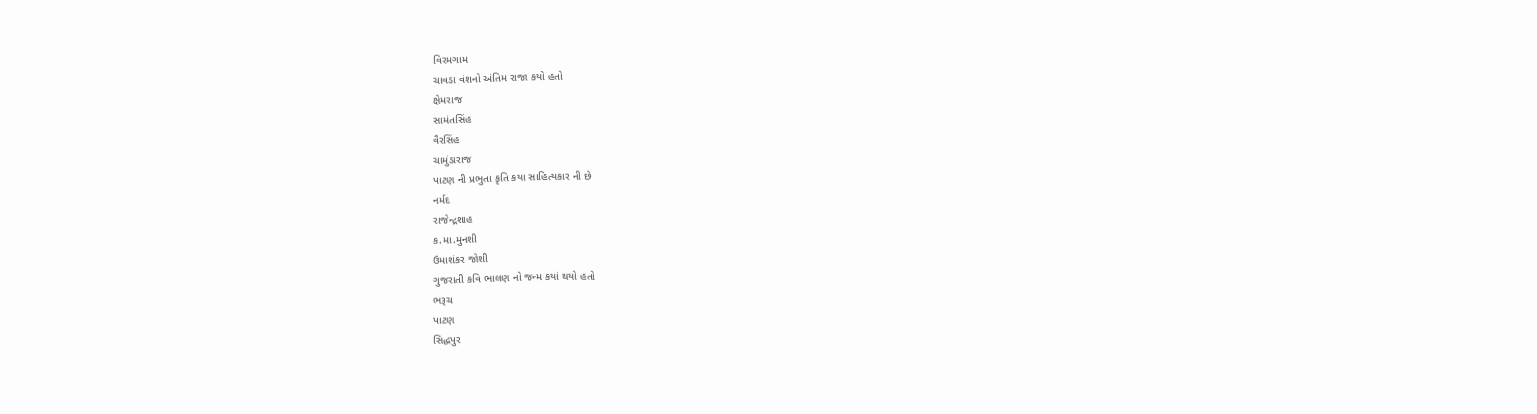વિરમગામ
ચાવડા વંશનો અંતિમ રાજા કયો હતો
ક્ષેમરાજ
સામંતસિંહ
વૈરસિંહ
ચામુંડારાજ
પાટણ ની પ્રભુતા કૃતિ કયા સાહિત્યકાર ની છે
નર્મદ
રાજેન્દ્રશાહ
ક.મા.મુનશી
ઉમાશંકર જોશી
ગુજરાતી કવિ ભાલણ નો જન્મ કયાં થયો હતો
ભરૂચ
પાટણ
સિદ્ધપુર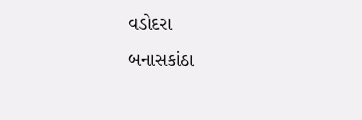વડોદરા
બનાસકાંઠા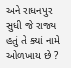અને રાધનપુર સુધી જે રાજ્ય હતું તે ક્યાં નામે ઓળખાય છે ?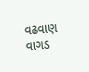વઢવાણ
વાગડ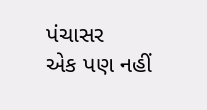પંચાસર
એક પણ નહીં